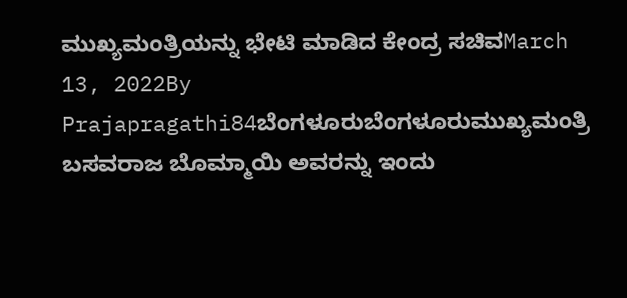ಮುಖ್ಯಮಂತ್ರಿಯನ್ನು ಭೇಟಿ ಮಾಡಿದ ಕೇಂದ್ರ ಸಚಿವMarch 13, 2022By Prajapragathi84ಬೆಂಗಳೂರುಬೆಂಗಳೂರುಮುಖ್ಯಮಂತ್ರಿ ಬಸವರಾಜ ಬೊಮ್ಮಾಯಿ ಅವರನ್ನು ಇಂದು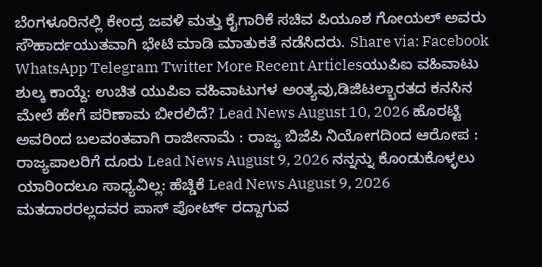ಬೆಂಗಳೂರಿನಲ್ಲಿ ಕೇಂದ್ರ ಜವಳಿ ಮತ್ತು ಕೈಗಾರಿಕೆ ಸಚಿವ ಪಿಯೂಶ ಗೋಯಲ್ ಅವರು ಸೌಹಾರ್ದಯುತವಾಗಿ ಭೇಟಿ ಮಾಡಿ ಮಾತುಕತೆ ನಡೆಸಿದರು. Share via: Facebook WhatsApp Telegram Twitter More Recent Articlesಯುಪಿಐ ವಹಿವಾಟು ಶುಲ್ಕ ಕಾಯ್ದೆ: ಉಚಿತ ಯುಪಿಐ ವಹಿವಾಟುಗಳ ಅಂತ್ಯವು,ಡಿಜಿಟಲ್ಭಾರತದ ಕನಸಿನ ಮೇಲೆ ಹೇಗೆ ಪರಿಣಾಮ ಬೀರಲಿದೆ? Lead News August 10, 2026 ಹೊರಟ್ಟಿ ಅವರಿಂದ ಬಲವಂತವಾಗಿ ರಾಜೀನಾಮೆ : ರಾಜ್ಯ ಬಿಜೆಪಿ ನಿಯೋಗದಿಂದ ಆರೋಪ : ರಾಜ್ಯಪಾಲರಿಗೆ ದೂರು Lead News August 9, 2026 ನನ್ನನ್ನು ಕೊಂಡುಕೊಳ್ಳಲು ಯಾರಿಂದಲೂ ಸಾಧ್ಯವಿಲ್ಲ: ಹೆಚ್ಡಿಕೆ Lead News August 9, 2026 ಮತದಾರರಲ್ಲದವರ ಪಾಸ್ ಪೋರ್ಟ್ ರದ್ದಾಗುವ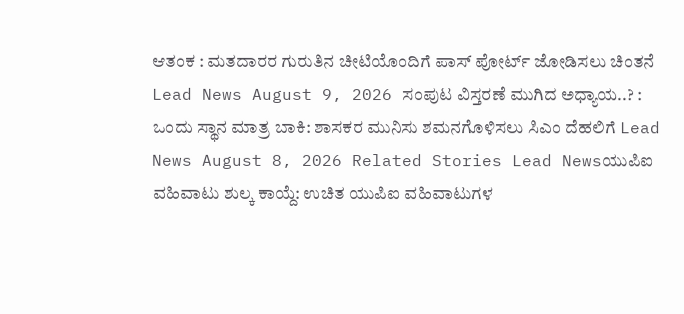ಆತಂಕ : ಮತದಾರರ ಗುರುತಿನ ಚೀಟಿಯೊಂದಿಗೆ ಪಾಸ್ ಪೋರ್ಟ್ ಜೋಡಿಸಲು ಚಿಂತನೆ Lead News August 9, 2026 ಸಂಪುಟ ವಿಸ್ತರಣೆ ಮುಗಿದ ಅಧ್ಯಾಯ..? : ಒಂದು ಸ್ಥಾನ ಮಾತ್ರ ಬಾಕಿ: ಶಾಸಕರ ಮುನಿಸು ಶಮನಗೊಳಿಸಲು ಸಿಎಂ ದೆಹಲಿಗೆ Lead News August 8, 2026 Related Stories Lead Newsಯುಪಿಐ ವಹಿವಾಟು ಶುಲ್ಕ ಕಾಯ್ದೆ: ಉಚಿತ ಯುಪಿಐ ವಹಿವಾಟುಗಳ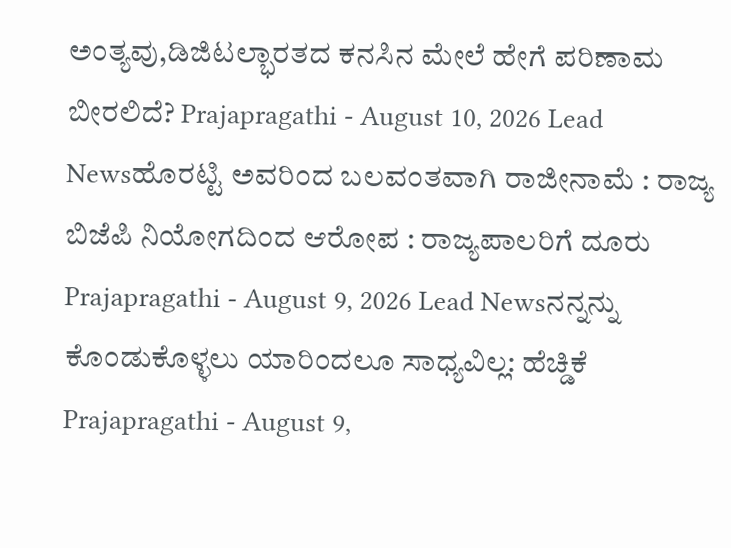ಅಂತ್ಯವು,ಡಿಜಿಟಲ್ಭಾರತದ ಕನಸಿನ ಮೇಲೆ ಹೇಗೆ ಪರಿಣಾಮ ಬೀರಲಿದೆ? Prajapragathi - August 10, 2026 Lead Newsಹೊರಟ್ಟಿ ಅವರಿಂದ ಬಲವಂತವಾಗಿ ರಾಜೀನಾಮೆ : ರಾಜ್ಯ ಬಿಜೆಪಿ ನಿಯೋಗದಿಂದ ಆರೋಪ : ರಾಜ್ಯಪಾಲರಿಗೆ ದೂರು Prajapragathi - August 9, 2026 Lead Newsನನ್ನನ್ನು ಕೊಂಡುಕೊಳ್ಳಲು ಯಾರಿಂದಲೂ ಸಾಧ್ಯವಿಲ್ಲ: ಹೆಚ್ಡಿಕೆ Prajapragathi - August 9,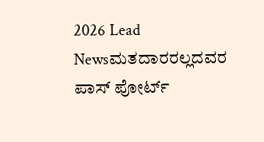2026 Lead Newsಮತದಾರರಲ್ಲದವರ ಪಾಸ್ ಪೋರ್ಟ್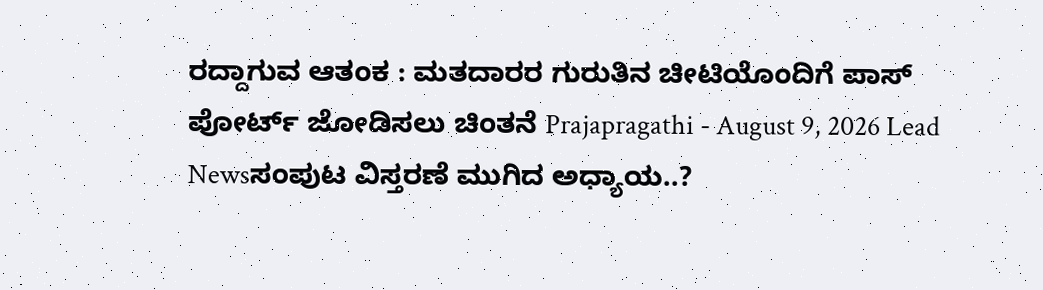ರದ್ದಾಗುವ ಆತಂಕ : ಮತದಾರರ ಗುರುತಿನ ಚೀಟಿಯೊಂದಿಗೆ ಪಾಸ್ ಪೋರ್ಟ್ ಜೋಡಿಸಲು ಚಿಂತನೆ Prajapragathi - August 9, 2026 Lead Newsಸಂಪುಟ ವಿಸ್ತರಣೆ ಮುಗಿದ ಅಧ್ಯಾಯ..?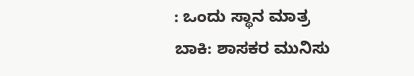: ಒಂದು ಸ್ಥಾನ ಮಾತ್ರ ಬಾಕಿ: ಶಾಸಕರ ಮುನಿಸು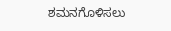ಶಮನಗೊಳಿಸಲು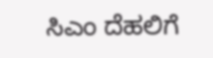ಸಿಎಂ ದೆಹಲಿಗೆ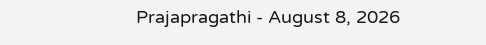Prajapragathi - August 8, 2026